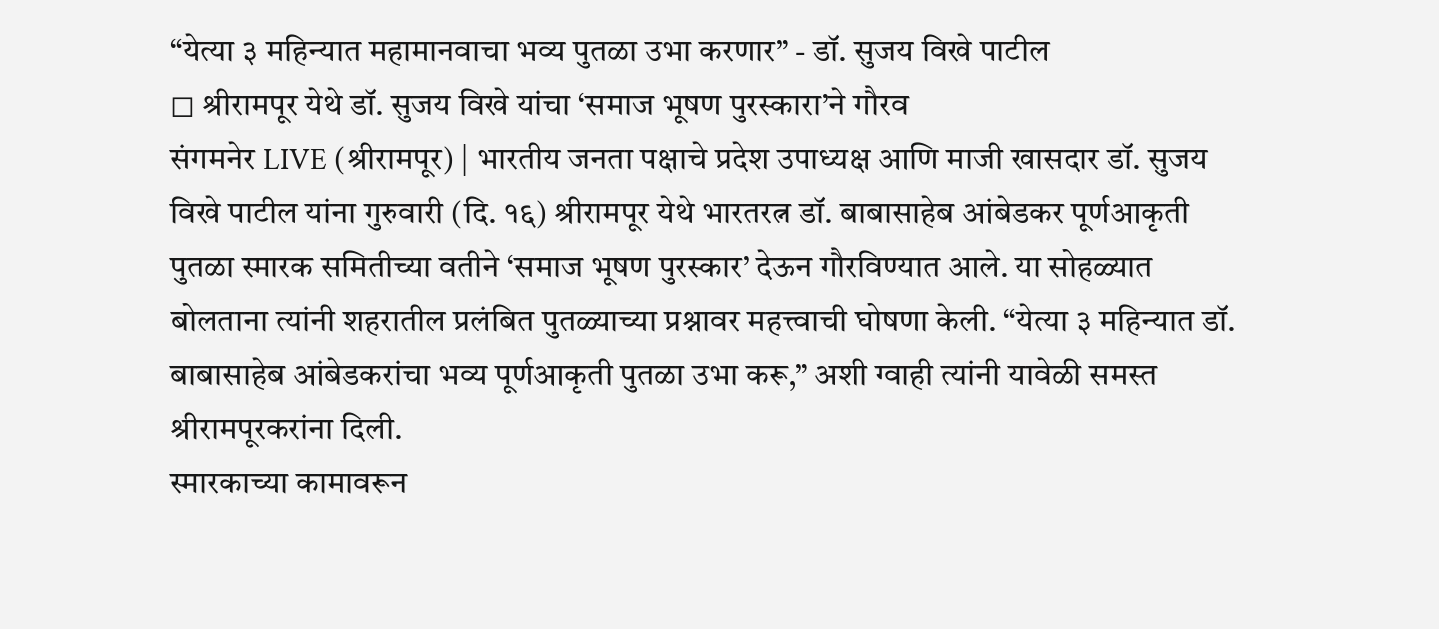“येत्या ३ महिन्यात महामानवाचा भव्य पुतळा उभा करणार” - डॉ. सुजय विखे पाटील
◻ श्रीरामपूर येथे डॉ. सुजय विखे यांचा ‘समाज भूषण पुरस्कारा’ने गौरव
संगमनेर LIVE (श्रीरामपूर) | भारतीय जनता पक्षाचे प्रदेश उपाध्यक्ष आणि माजी खासदार डॉ. सुजय विखे पाटील यांना गुरुवारी (दि. १६) श्रीरामपूर येथे भारतरत्न डॉ. बाबासाहेब आंबेडकर पूर्णआकृती पुतळा स्मारक समितीच्या वतीने ‘समाज भूषण पुरस्कार’ देऊन गौरविण्यात आले. या सोहळ्यात बोलताना त्यांनी शहरातील प्रलंबित पुतळ्याच्या प्रश्नावर महत्त्वाची घोषणा केली. “येत्या ३ महिन्यात डॉ. बाबासाहेब आंबेडकरांचा भव्य पूर्णआकृती पुतळा उभा करू,” अशी ग्वाही त्यांनी यावेळी समस्त श्रीरामपूरकरांना दिली.
स्मारकाच्या कामावरून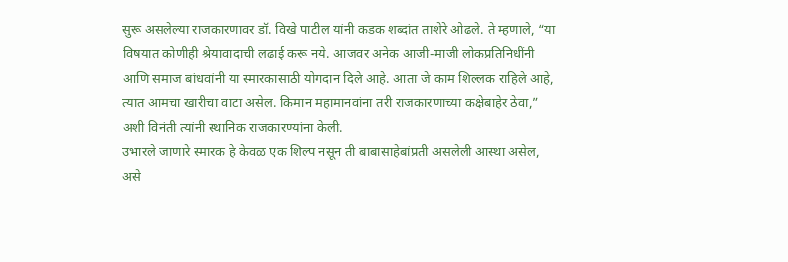सुरू असलेल्या राजकारणावर डॉ. विखे पाटील यांनी कडक शब्दांत ताशेरे ओढले. ते म्हणाले, “या विषयात कोणीही श्रेयावादाची लढाई करू नये. आजवर अनेक आजी-माजी लोकप्रतिनिधींनी आणि समाज बांधवांनी या स्मारकासाठी योगदान दिले आहे. आता जे काम शिल्लक राहिले आहे, त्यात आमचा खारीचा वाटा असेल. किमान महामानवांना तरी राजकारणाच्या कक्षेबाहेर ठेवा,” अशी विनंती त्यांनी स्थानिक राजकारण्यांना केली.
उभारले जाणारे स्मारक हे केवळ एक शिल्प नसून ती बाबासाहेबांप्रती असलेली आस्था असेल, असे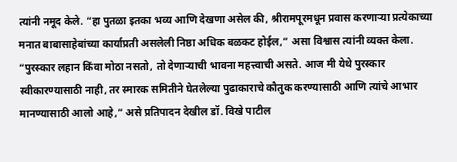त्यांनी नमूद केले. “हा पुतळा इतका भव्य आणि देखणा असेल की, श्रीरामपूरमधून प्रवास करणाऱ्या प्रत्येकाच्या मनात बाबासाहेबांच्या कार्याप्रती असलेली निष्ठा अधिक बळकट होईल,” असा विश्वास त्यांनी व्यक्त केला.
“पुरस्कार लहान किंवा मोठा नसतो, तो देणाऱ्याची भावना महत्त्वाची असते. आज मी येथे पुरस्कार स्वीकारण्यासाठी नाही, तर स्मारक समितीने घेतलेल्या पुढाकाराचे कौतुक करण्यासाठी आणि त्यांचे आभार मानण्यासाठी आलो आहे,” असे प्रतिपादन देखील डॉ. विखे पाटील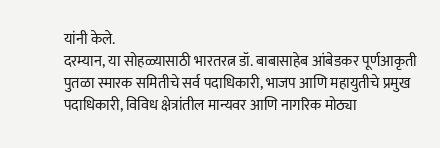यांनी केले.
दरम्यान, या सोहळ्यासाठी भारतरत्न डॉ. बाबासाहेब आंबेडकर पूर्णआकृती पुतळा स्मारक समितीचे सर्व पदाधिकारी, भाजप आणि महायुतीचे प्रमुख पदाधिकारी, विविध क्षेत्रांतील मान्यवर आणि नागरिक मोठ्या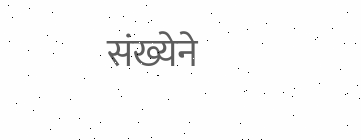संख्येने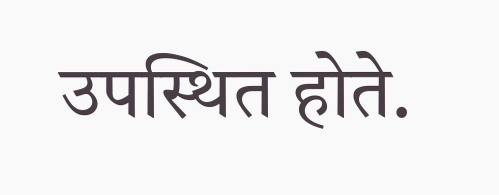उपस्थित होते.